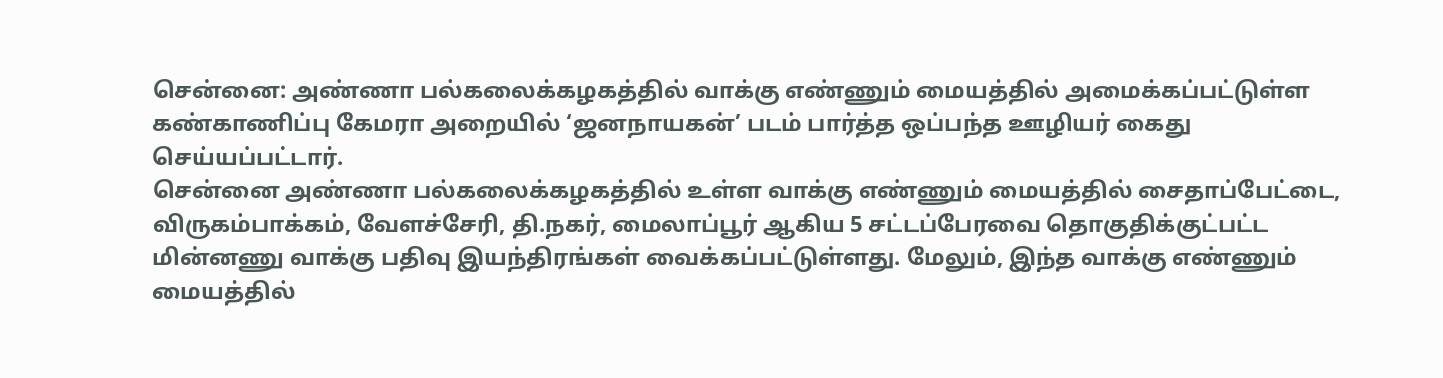சென்னை: அண்ணா பல்கலைக்கழகத்தில் வாக்கு எண்ணும் மையத்தில் அமைக்கப்பட்டுள்ள கண்காணிப்பு கேமரா அறையில் ‘ஜனநாயகன்’ படம் பார்த்த ஒப்பந்த ஊழியர் கைது செய்யப்பட்டார்.
சென்னை அண்ணா பல்கலைக்கழகத்தில் உள்ள வாக்கு எண்ணும் மையத்தில் சைதாப்பேட்டை, விருகம்பாக்கம், வேளச்சேரி, தி.நகர், மைலாப்பூர் ஆகிய 5 சட்டப்பேரவை தொகுதிக்குட்பட்ட மின்னணு வாக்கு பதிவு இயந்திரங்கள் வைக்கப்பட்டுள்ளது. மேலும், இந்த வாக்கு எண்ணும் மையத்தில்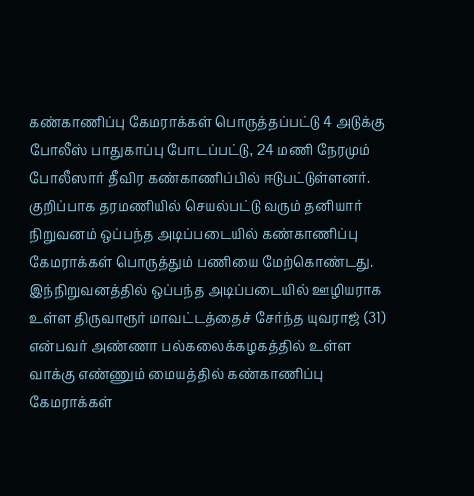கண்காணிப்பு கேமராக்கள் பொருத்தப்பட்டு 4 அடுக்கு போலீஸ் பாதுகாப்பு போடப்பட்டு, 24 மணி நேரமும் போலீஸார் தீவிர கண்காணிப்பில் ஈடுபட்டுள்ளனர்.
குறிப்பாக தரமணியில் செயல்பட்டு வரும் தனியார் நிறுவனம் ஒப்பந்த அடிப்படையில் கண்காணிப்பு கேமராக்கள் பொருத்தும் பணியை மேற்கொண்டது. இந்நிறுவனத்தில் ஒப்பந்த அடிப்படையில் ஊழியராக உள்ள திருவாரூர் மாவட்டத்தைச் சேர்ந்த யுவராஜ் (31) என்பவர் அண்ணா பல்கலைக்கழகத்தில் உள்ள வாக்கு எண்ணும் மையத்தில் கண்காணிப்பு கேமராக்கள்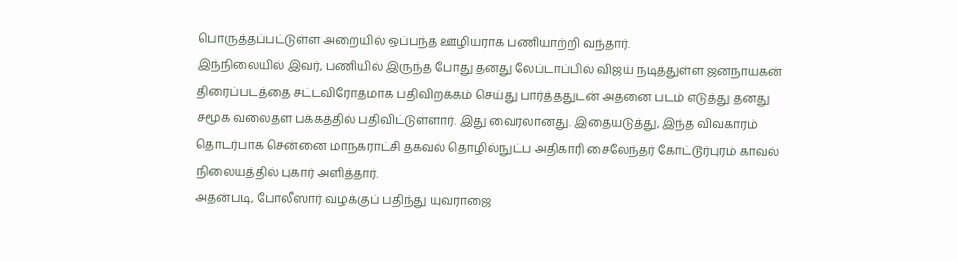பொருத்தப்பட்டுள்ள அறையில் ஒப்பந்த ஊழியராக பணியாற்றி வந்தார்.
இந்நிலையில் இவர், பணியில் இருந்த போது தனது லேப்டாப்பில் விஜய் நடித்துள்ள ஜனநாயகன் திரைப்படத்தை சட்டவிரோதமாக பதிவிறக்கம் செய்து பார்த்ததுடன் அதனை படம் எடுத்து தனது சமூக வலைதள பக்கத்தில் பதிவிட்டுள்ளார். இது வைரலானது. இதையடுத்து, இந்த விவகாரம் தொடர்பாக சென்னை மாநகராட்சி தகவல் தொழில்நுட்ப அதிகாரி சைலேந்தர் கோட்டூர்புரம் காவல் நிலையத்தில் புகார் அளித்தார்.
அதன்படி, போலீஸார் வழக்குப் பதிந்து யுவராஜை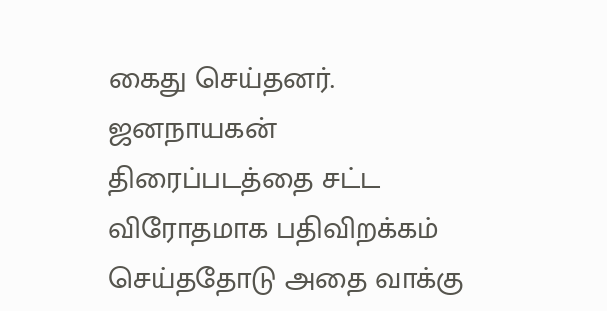கைது செய்தனர். ஜனநாயகன் திரைப்படத்தை சட்ட விரோதமாக பதிவிறக்கம் செய்ததோடு அதை வாக்கு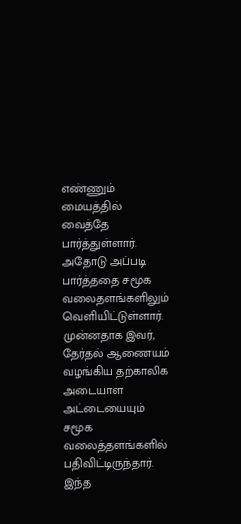எண்ணும் மையத்தில் வைத்தே பார்த்துள்ளார். அதோடு அப்படி பார்த்ததை சமூக வலைதளங்களிலும் வெளியிட்டுள்ளார். முன்னதாக இவர், தேர்தல் ஆணையம் வழங்கிய தற்காலிக அடையாள அட்டையையும் சமூக வலைத்தளங்களில் பதிவிட்டிருந்தார். இந்த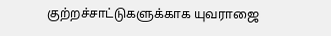குற்றச்சாட்டுகளுக்காக யுவராஜை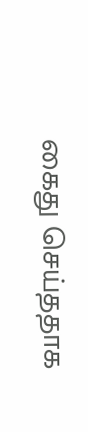கைது செய்ததாக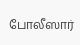போலீஸார்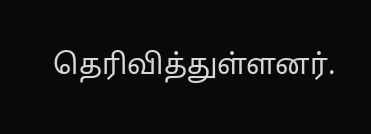தெரிவித்துள்ளனர்.